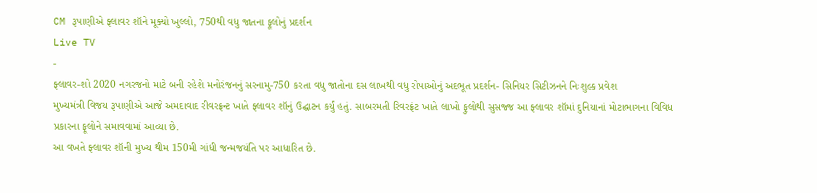CM રૂપાણીએ ફ્લાવર શૉને મૂક્યો ખુલ્લો, 750થી વધુ જાતના ફૂલોનું પ્રદર્શન
Live TV
-
ફ્લાવર-શો 2020 નગરજનો માટે બની રહેશે મનોરંજનનું સરનામુ-750 કરતા વધુ જાતોના દસ લાખથી વધુ રોપાઓનું અદભૂત પ્રદર્શન- સિનિયર સિટીઝનને નિઃશુલ્ક પ્રવેશ
મુખ્યમંત્રી વિજય રૂપાણીએ આજે અમદાવાદ રીવરફ્રન્ટ ખાતે ફ્લાવર શૉનું ઉદ્ઘાટન કર્યું હતું. સાબરમતી રિવરફ્રંટ ખાતે લાખો ફુલોથી સુસજ્જ આ ફ્લાવર શૉમાં દુનિયાનાં મોટાભાગના વિવિધ પ્રકારના ફૂલોને સમાવવામાં આવ્યા છે.
આ વખતે ફ્લાવર શૉની મુખ્ય થીમ 150મી ગાંધી જન્મજયંતિ પર આધારિત છે.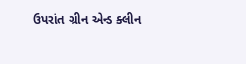ઉપરાંત ગ્રીન એન્ડ ક્લીન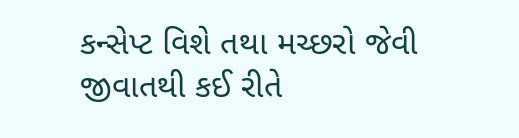કન્સેપ્ટ વિશે તથા મચ્છરો જેવી જીવાતથી કઈ રીતે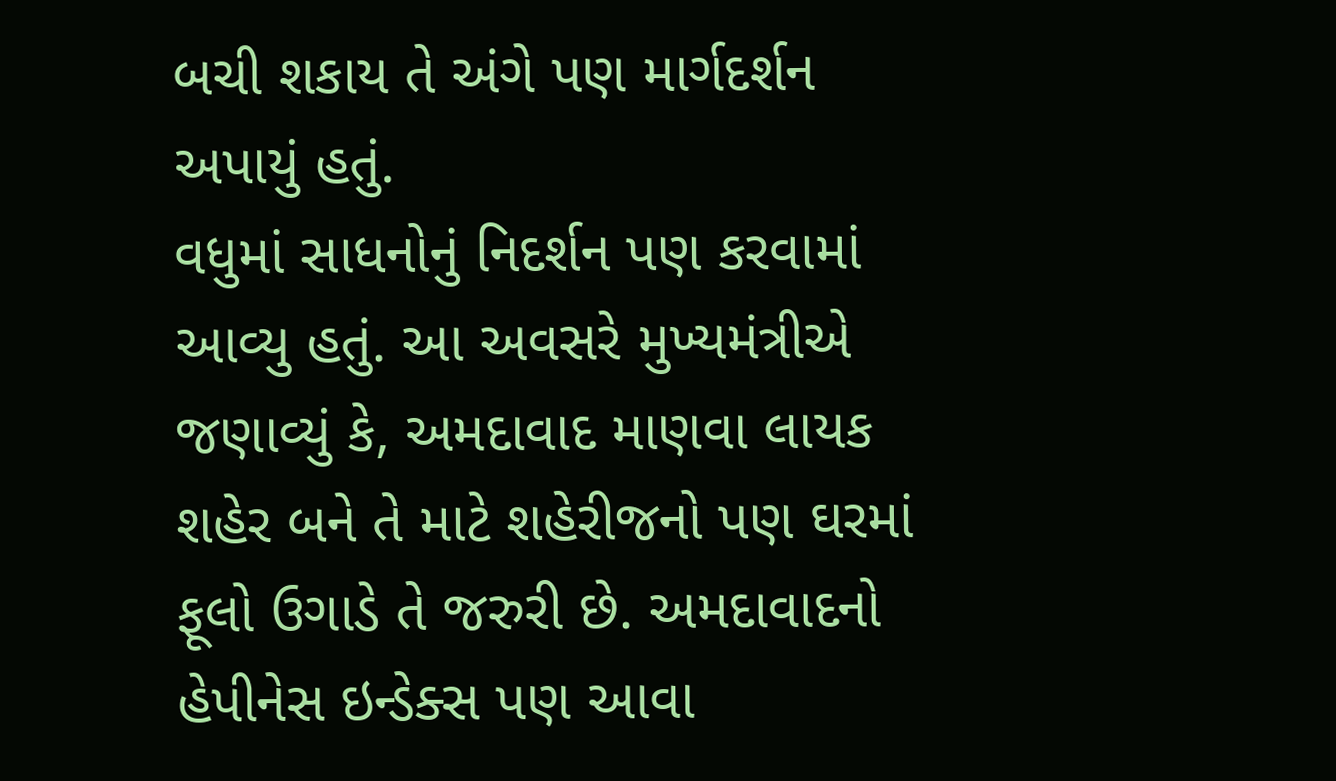બચી શકાય તે અંગે પણ માર્ગદર્શન અપાયું હતું.
વધુમાં સાધનોનું નિદર્શન પણ કરવામાં આવ્યુ હતું. આ અવસરે મુખ્યમંત્રીએ જણાવ્યું કે, અમદાવાદ માણવા લાયક શહેર બને તે માટે શહેરીજનો પણ ઘરમાં ફૂલો ઉગાડે તે જરુરી છે. અમદાવાદનો હેપીનેસ ઇન્ડેક્સ પણ આવા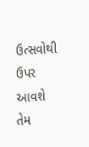ઉત્સવોથી ઉપર આવશે તેમ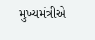મુખ્યમંત્રીએ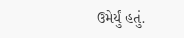ઉમેર્યું હતું.